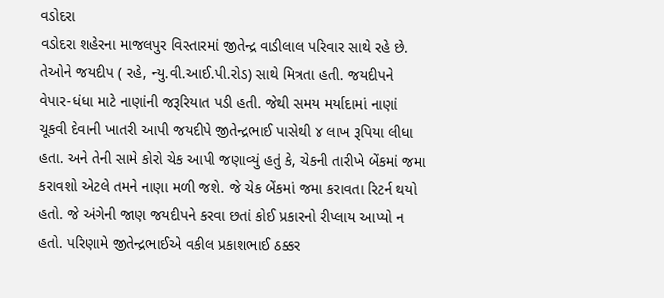વડોદરા
વડોદરા શહેરના માજલપુર વિસ્તારમાં જીતેન્દ્ર વાડીલાલ પરિવાર સાથે રહે છે. તેઓને જયદીપ ( રહે, ન્યુ.વી.આઈ.પી.રોડ) સાથે મિત્રતા હતી. જયદીપને વેપાર-ધંધા માટે નાણાંની જરૂરિયાત પડી હતી. જેથી સમય મર્યાદામાં નાણાં ચૂકવી દેવાની ખાતરી આપી જયદીપે જીતેન્દ્રભાઈ પાસેથી ૪ લાખ રૂપિયા લીધા હતા. અને તેની સામે કોરો ચેક આપી જણાવ્યું હતું કે, ચેકની તારીખે બેંકમાં જમા કરાવશો એટલે તમને નાણા મળી જશે. જે ચેક બેંકમાં જમા કરાવતા રિટર્ન થયો હતો. જે અંગેની જાણ જયદીપને કરવા છતાં કોઈ પ્રકારનો રીપ્લાય આપ્યો ન હતો. પરિણામે જીતેન્દ્રભાઈએ વકીલ પ્રકાશભાઈ ઠક્કર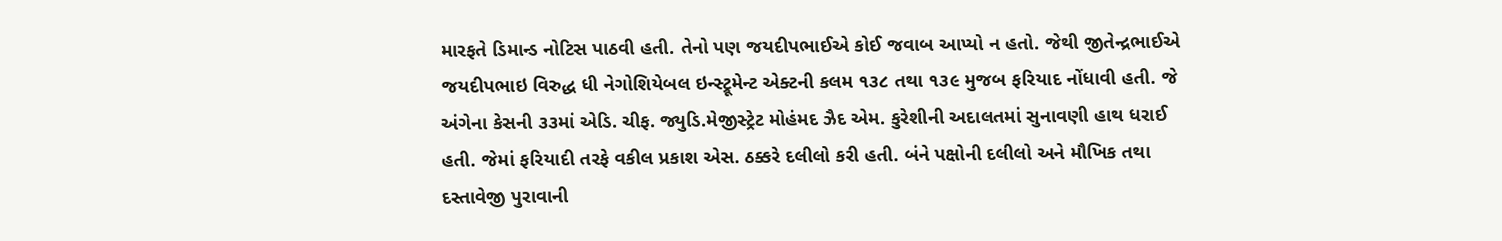મારફતે ડિમાન્ડ નોટિસ પાઠવી હતી. તેનો પણ જયદીપભાઈએ કોઈ જવાબ આપ્યો ન હતો. જેથી જીતેન્દ્રભાઈએ જયદીપભાઇ વિરુદ્ધ ધી નેગોશિયેબલ ઇન્સ્ટ્રૂમેન્ટ એક્ટની કલમ ૧૩૮ તથા ૧૩૯ મુજબ ફરિયાદ નોંધાવી હતી. જે અંગેના કેસની ૩૩માં એડિ. ચીફ. જ્યુડિ.મેજીસ્ટ્રેટ મોહંમદ ઝૈદ એમ. કુરેશીની અદાલતમાં સુનાવણી હાથ ધરાઈ હતી. જેમાં ફરિયાદી તરફે વકીલ પ્રકાશ એસ. ઠક્કરે દલીલો કરી હતી. બંને પક્ષોની દલીલો અને મૌખિક તથા દસ્તાવેજી પુરાવાની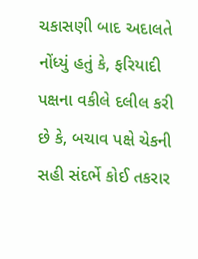ચકાસણી બાદ અદાલતે નોંધ્યું હતું કે, ફરિયાદી પક્ષના વકીલે દલીલ કરી છે કે, બચાવ પક્ષે ચેકની સહી સંદર્ભે કોઈ તકરાર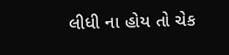લીધી ના હોય તો ચેક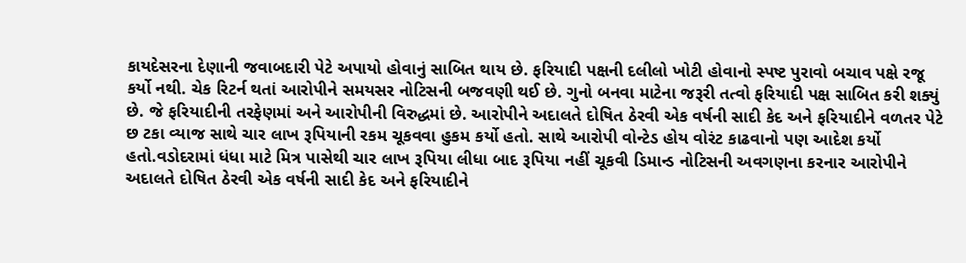કાયદેસરના દેણાની જવાબદારી પેટે અપાયો હોવાનું સાબિત થાય છે. ફરિયાદી પક્ષની દલીલો ખોટી હોવાનો સ્પષ્ટ પુરાવો બચાવ પક્ષે રજૂ કર્યો નથી. ચેક રિટર્ન થતાં આરોપીને સમયસર નોટિસની બજવણી થઈ છે. ગુનો બનવા માટેના જરૂરી તત્વો ફરિયાદી પક્ષ સાબિત કરી શક્યું છે. જે ફરિયાદીની તરફેણમાં અને આરોપીની વિરુદ્ધમાં છે. આરોપીને અદાલતે દોષિત ઠેરવી એક વર્ષની સાદી કેદ અને ફરિયાદીને વળતર પેટે છ ટકા વ્યાજ સાથે ચાર લાખ રૂપિયાની રકમ ચૂકવવા હુકમ કર્યો હતો. સાથે આરોપી વોન્ટેડ હોય વોરંટ કાઢવાનો પણ આદેશ કર્યો હતો.વડોદરામાં ધંધા માટે મિત્ર પાસેથી ચાર લાખ રૂપિયા લીધા બાદ રૂપિયા નહીં ચૂકવી ડિમાન્ડ નોટિસની અવગણના કરનાર આરોપીને અદાલતે દોષિત ઠેરવી એક વર્ષની સાદી કેદ અને ફરિયાદીને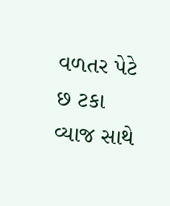વળતર પેટે છ ટકા વ્યાજ સાથે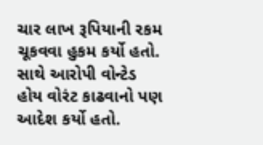ચાર લાખ રૂપિયાની રકમ ચૂકવવા હુકમ કર્યો હતો. સાથે આરોપી વોન્ટેડ હોય વોરંટ કાઢવાનો પણ આદેશ કર્યો હતો.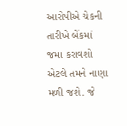આરોપીએ ચેકની તારીખે બેંકમાં જમા કરાવશો એટલે તમને નાણા મળી જશે. જે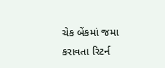ચેક બેંકમાં જમા કરાવતા રિટર્ન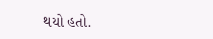થયો હતો.